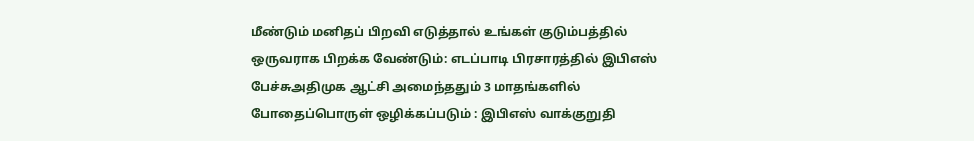மீண்டும் மனிதப் பிறவி எடுத்தால் உங்கள் குடும்பத்தில் ஒருவராக பிறக்க வேண்டும்: எடப்பாடி பிரசாரத்தில் இபிஎஸ் பேச்சுஅதிமுக ஆட்சி அமைந்ததும் 3 மாதங்களில் போதைப்பொருள் ஒழிக்கப்படும் : இபிஎஸ் வாக்குறுதி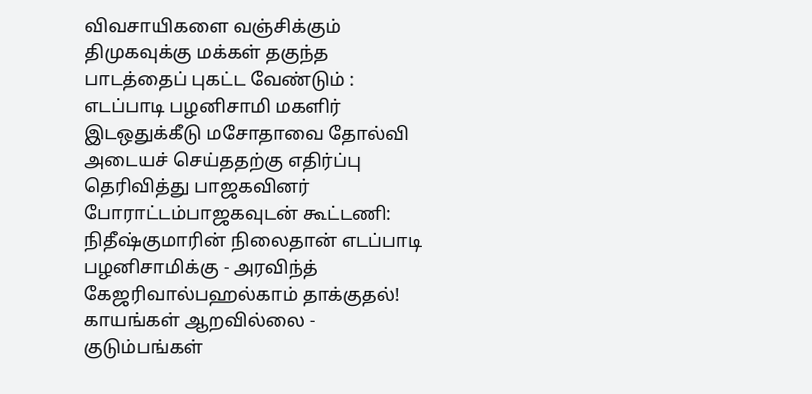விவசாயிகளை வஞ்சிக்கும் திமுகவுக்கு மக்கள் தகுந்த பாடத்தைப் புகட்ட வேண்டும் : எடப்பாடி பழனிசாமி மகளிர் இடஒதுக்கீடு மசோதாவை தோல்வி அடையச் செய்ததற்கு எதிர்ப்பு தெரிவித்து பாஜகவினர் போராட்டம்பாஜகவுடன் கூட்டணி: நிதீஷ்குமாரின் நிலைதான் எடப்பாடி பழனிசாமிக்கு - அரவிந்த் கேஜரிவால்பஹல்காம் தாக்குதல்! காயங்கள் ஆறவில்லை - குடும்பங்கள்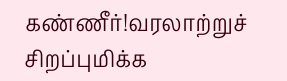கண்ணீர்!வரலாற்றுச் சிறப்புமிக்க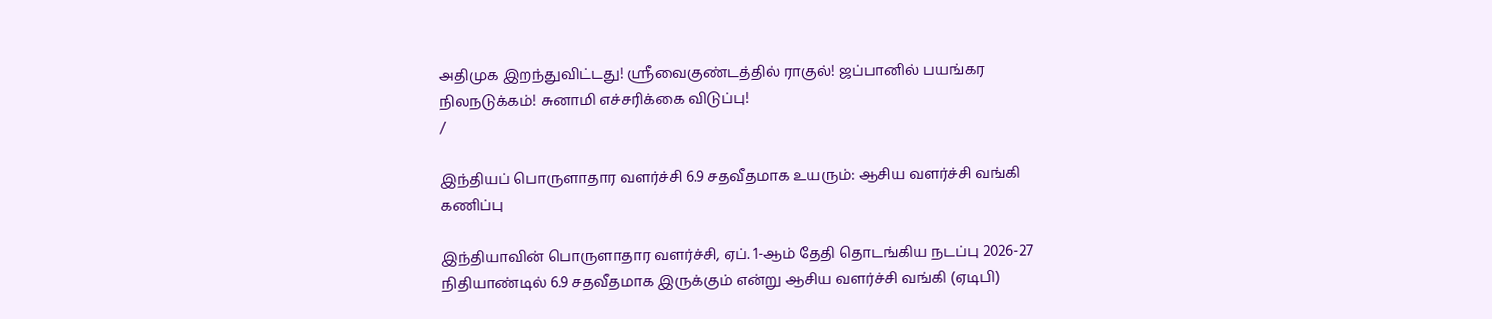அதிமுக இறந்துவிட்டது! ஸ்ரீவைகுண்டத்தில் ராகுல்! ஜப்பானில் பயங்கர நிலநடுக்கம்! சுனாமி எச்சரிக்கை விடுப்பு!
/

இந்தியப் பொருளாதார வளர்ச்சி 6.9 சதவீதமாக உயரும்: ஆசிய வளர்ச்சி வங்கி கணிப்பு

இந்தியாவின் பொருளாதார வளர்ச்சி, ஏப். 1-ஆம் தேதி தொடங்கிய நடப்பு 2026-27 நிதியாண்டில் 6.9 சதவீதமாக இருக்கும் என்று ஆசிய வளர்ச்சி வங்கி (ஏடிபி)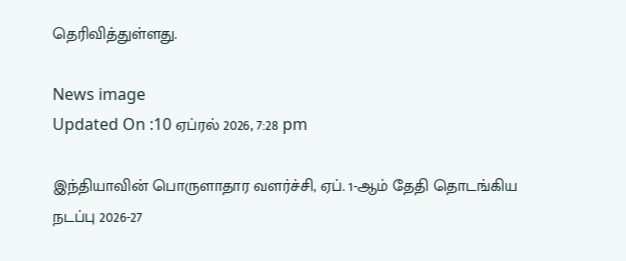தெரிவித்துள்ளது.

News image
Updated On :10 ஏப்ரல் 2026, 7:28 pm

இந்தியாவின் பொருளாதார வளர்ச்சி, ஏப். 1-ஆம் தேதி தொடங்கிய நடப்பு 2026-27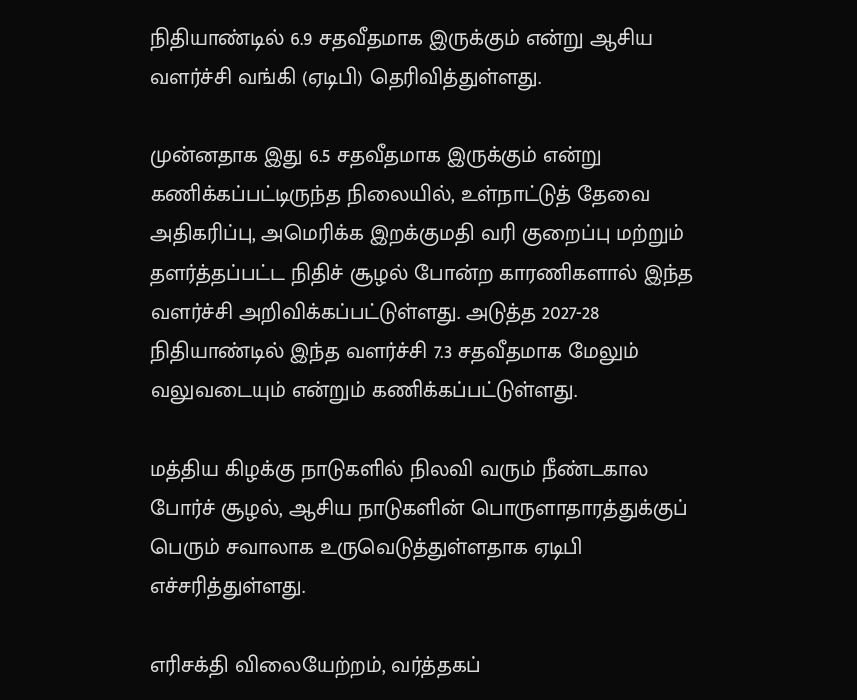நிதியாண்டில் 6.9 சதவீதமாக இருக்கும் என்று ஆசிய வளர்ச்சி வங்கி (ஏடிபி) தெரிவித்துள்ளது.

முன்னதாக இது 6.5 சதவீதமாக இருக்கும் என்று கணிக்கப்பட்டிருந்த நிலையில், உள்நாட்டுத் தேவை அதிகரிப்பு, அமெரிக்க இறக்குமதி வரி குறைப்பு மற்றும் தளர்த்தப்பட்ட நிதிச் சூழல் போன்ற காரணிகளால் இந்த வளர்ச்சி அறிவிக்கப்பட்டுள்ளது. அடுத்த 2027-28 நிதியாண்டில் இந்த வளர்ச்சி 7.3 சதவீதமாக மேலும் வலுவடையும் என்றும் கணிக்கப்பட்டுள்ளது.

மத்திய கிழக்கு நாடுகளில் நிலவி வரும் நீண்டகால போர்ச் சூழல், ஆசிய நாடுகளின் பொருளாதாரத்துக்குப் பெரும் சவாலாக உருவெடுத்துள்ளதாக ஏடிபி எச்சரித்துள்ளது.

எரிசக்தி விலையேற்றம், வர்த்தகப்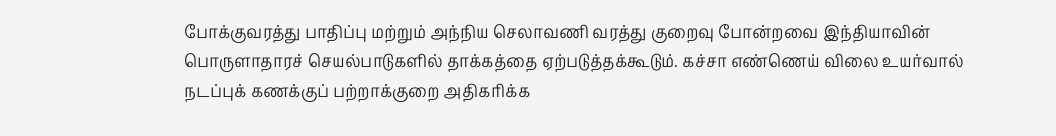போக்குவரத்து பாதிப்பு மற்றும் அந்நிய செலாவணி வரத்து குறைவு போன்றவை இந்தியாவின் பொருளாதாரச் செயல்பாடுகளில் தாக்கத்தை ஏற்படுத்தக்கூடும். கச்சா எண்ணெய் விலை உயர்வால் நடப்புக் கணக்குப் பற்றாக்குறை அதிகரிக்க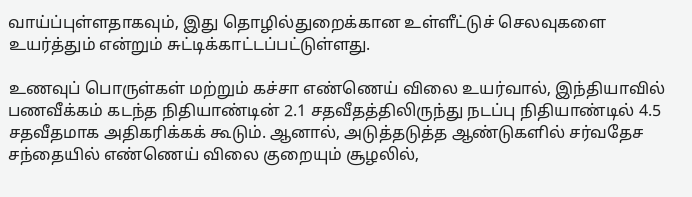வாய்ப்புள்ளதாகவும், இது தொழில்துறைக்கான உள்ளீட்டுச் செலவுகளை உயர்த்தும் என்றும் சுட்டிக்காட்டப்பட்டுள்ளது.

உணவுப் பொருள்கள் மற்றும் கச்சா எண்ணெய் விலை உயர்வால், இந்தியாவில் பணவீக்கம் கடந்த நிதியாண்டின் 2.1 சதவீதத்திலிருந்து நடப்பு நிதியாண்டில் 4.5 சதவீதமாக அதிகரிக்கக் கூடும். ஆனால், அடுத்தடுத்த ஆண்டுகளில் சர்வதேச சந்தையில் எண்ணெய் விலை குறையும் சூழலில்,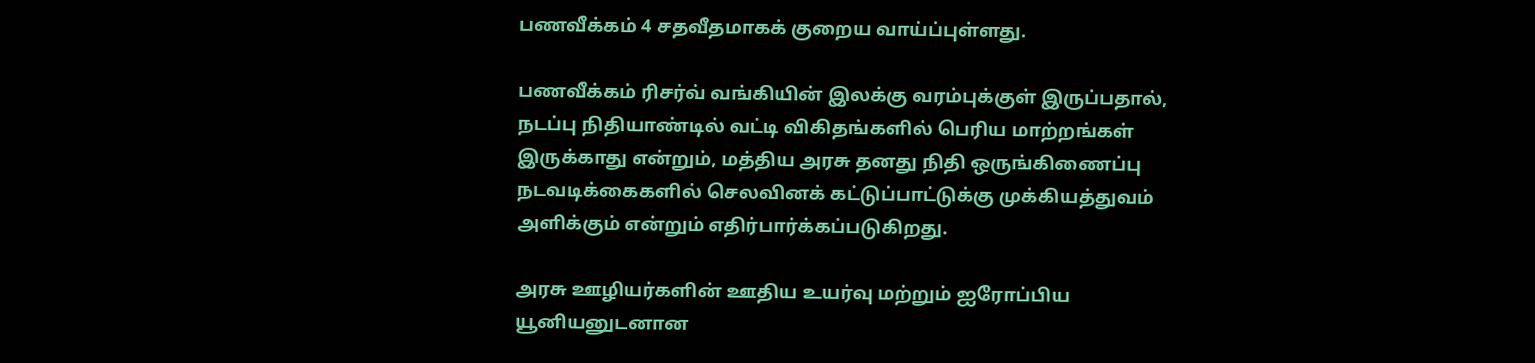பணவீக்கம் 4 சதவீதமாகக் குறைய வாய்ப்புள்ளது.

பணவீக்கம் ரிசர்வ் வங்கியின் இலக்கு வரம்புக்குள் இருப்பதால், நடப்பு நிதியாண்டில் வட்டி விகிதங்களில் பெரிய மாற்றங்கள் இருக்காது என்றும், மத்திய அரசு தனது நிதி ஒருங்கிணைப்பு நடவடிக்கைகளில் செலவினக் கட்டுப்பாட்டுக்கு முக்கியத்துவம் அளிக்கும் என்றும் எதிர்பார்க்கப்படுகிறது.

அரசு ஊழியர்களின் ஊதிய உயர்வு மற்றும் ஐரோப்பிய யூனியனுடனான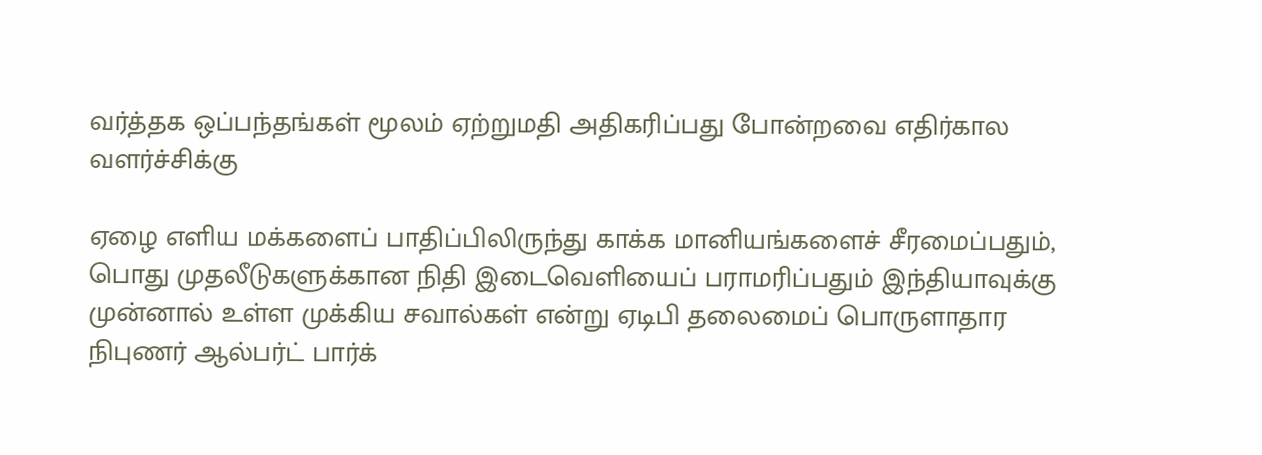வர்த்தக ஒப்பந்தங்கள் மூலம் ஏற்றுமதி அதிகரிப்பது போன்றவை எதிர்கால வளர்ச்சிக்கு

ஏழை எளிய மக்களைப் பாதிப்பிலிருந்து காக்க மானியங்களைச் சீரமைப்பதும், பொது முதலீடுகளுக்கான நிதி இடைவெளியைப் பராமரிப்பதும் இந்தியாவுக்கு முன்னால் உள்ள முக்கிய சவால்கள் என்று ஏடிபி தலைமைப் பொருளாதார நிபுணர் ஆல்பர்ட் பார்க்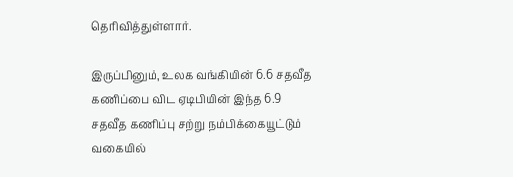தெரிவித்துள்ளார்.

இருப்பினும், உலக வங்கியின் 6.6 சதவீத கணிப்பை விட ஏடிபியின் இந்த 6.9 சதவீத கணிப்பு சற்று நம்பிக்கையூட்டும் வகையில்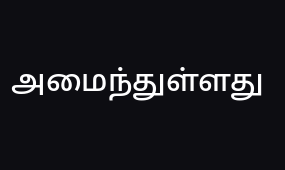அமைந்துள்ளது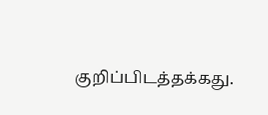குறிப்பிடத்தக்கது.